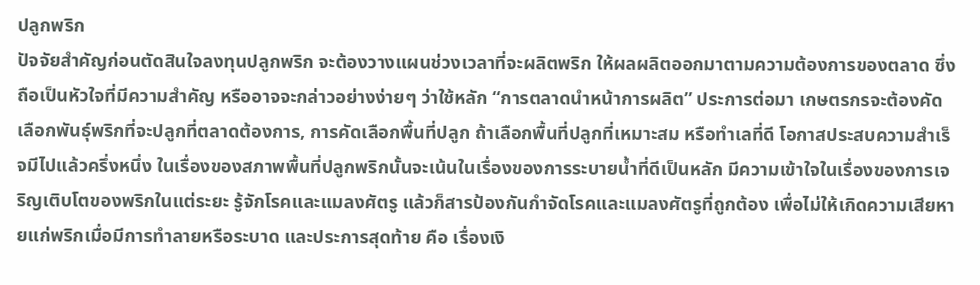ปลูกพริก
ปัจจัยสำคัญก่อนตัดสินใจลงทุนปลูกพริก จะต้องวางแผนช่วงเวลาที่จะผลิตพริก ให้ผลผลิตออกมาตามความต้องการของตลาด ซึ่งถือเป็นหัวใจที่มีความสำคัญ หรืออาจจะกล่าวอย่างง่ายๆ ว่าใช้หลัก “การตลาดนำหน้าการผลิต” ประการต่อมา เกษตรกรจะต้องคัดเลือกพันธุ์พริกที่จะปลูกที่ตลาดต้องการ, การคัดเลือกพื้นที่ปลูก ถ้าเลือกพื้นที่ปลูกที่เหมาะสม หรือทำเลที่ดี โอกาสประสบความสำเร็จมีไปแล้วครึ่งหนึ่ง ในเรื่องของสภาพพื้นที่ปลูกพริกนั้นจะเน้นในเรื่องของการระบายน้ำที่ดีเป็นหลัก มีความเข้าใจในเรื่องของการเจริญเติบโตของพริกในแต่ระยะ รู้จักโรคและแมลงศัตรู แล้วก็สารป้องกันกำจัดโรคและแมลงศัตรูที่ถูกต้อง เพื่อไม่ให้เกิดความเสียหายแก่พริกเมื่อมีการทำลายหรือระบาด และประการสุดท้าย คือ เรื่องเงิ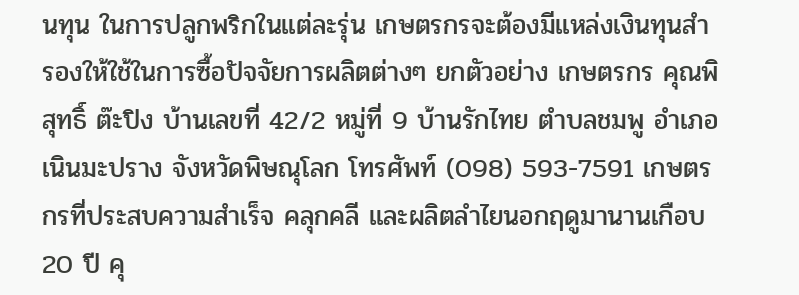นทุน ในการปลูกพริกในแต่ละรุ่น เกษตรกรจะต้องมีแหล่งเงินทุนสำรองให้ใช้ในการซื้อปัจจัยการผลิตต่างๆ ยกตัวอย่าง เกษตรกร คุณพิสุทธิ์ ต๊ะปิง บ้านเลขที่ 42/2 หมู่ที่ 9 บ้านรักไทย ตำบลชมพู อำเภอเนินมะปราง จังหวัดพิษณุโลก โทรศัพท์ (098) 593-7591 เกษตรกรที่ประสบความสำเร็จ คลุกคลี และผลิตลำไยนอกฤดูมานานเกือบ 20 ปี คุ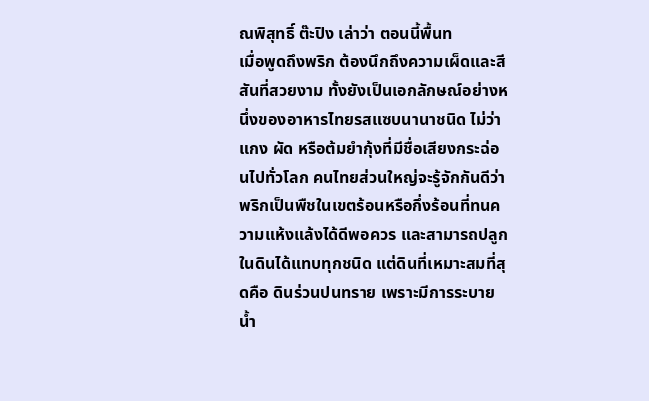ณพิสุทธิ์ ต๊ะปิง เล่าว่า ตอนนี้พื้นท
เมื่อพูดถึงพริก ต้องนึกถึงความเผ็ดและสีสันที่สวยงาม ทั้งยังเป็นเอกลักษณ์อย่างหนึ่งของอาหารไทยรสแซบนานาชนิด ไม่ว่าแกง ผัด หรือต้มยำกุ้งที่มีชื่อเสียงกระฉ่อนไปทั่วโลก คนไทยส่วนใหญ่จะรู้จักกันดีว่า พริกเป็นพืชในเขตร้อนหรือกึ่งร้อนที่ทนความแห้งแล้งได้ดีพอควร และสามารถปลูกในดินได้แทบทุกชนิด แต่ดินที่เหมาะสมที่สุดคือ ดินร่วนปนทราย เพราะมีการระบายน้ำ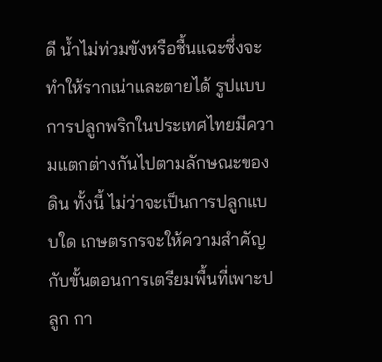ดี น้ำไม่ท่วมขังหรือชื้นแฉะซึ่งจะทำให้รากเน่าและตายได้ รูปแบบการปลูกพริกในประเทศไทยมีความแตกต่างกันไปตามลักษณะของดิน ทั้งนี้ ไม่ว่าจะเป็นการปลูกแบบใด เกษตรกรจะให้ความสำคัญกับขั้นตอนการเตรียมพื้นที่เพาะปลูก กา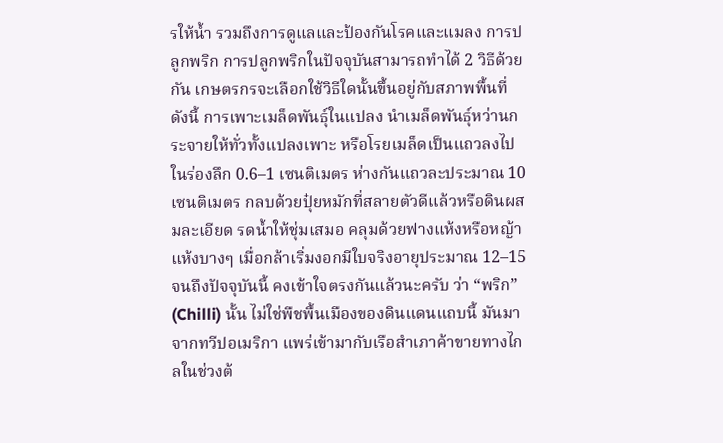รให้น้ำ รวมถึงการดูแลและป้องกันโรคและแมลง การปลูกพริก การปลูกพริกในปัจจุบันสามารถทำได้ 2 วิธีด้วยกัน เกษตรกรจะเลือกใช้วิธีใดนั้นขึ้นอยู่กับสภาพพื้นที่ ดังนี้ การเพาะเมล็ดพันธุ์ในแปลง นำเมล็ดพันธุ์หว่านกระจายให้ทั่วทั้งแปลงเพาะ หรือโรยเมล็ดเป็นแถวลงไปในร่องลึก 0.6–1 เซนติเมตร ห่างกันแถวละประมาณ 10 เซนติเมตร กลบด้วยปุ๋ยหมักที่สลายตัวดีแล้วหรือดินผสมละเอียด รดน้ำให้ชุ่มเสมอ คลุมด้วยฟางแห้งหรือหญ้าแห้งบางๆ เมื่อกล้าเริ่มงอกมีใบจริงอายุประมาณ 12–15
จนถึงปัจจุบันนี้ คงเข้าใจตรงกันแล้วนะครับ ว่า “พริก” (Chilli) นั้น ไม่ใช่พืชพื้นเมืองของดินแดนแถบนี้ มันมาจากทวีปอเมริกา แพร่เข้ามากับเรือสำเภาค้าขายทางไกลในช่วงต้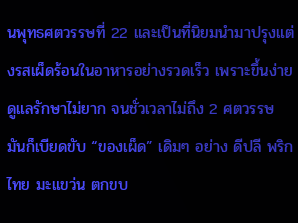นพุทธศตวรรษที่ 22 และเป็นที่นิยมนำมาปรุงแต่งรสเผ็ดร้อนในอาหารอย่างรวดเร็ว เพราะขึ้นง่าย ดูแลรักษาไม่ยาก จนชั่วเวลาไม่ถึง 2 ศตวรรษ มันก็เบียดขับ “ของเผ็ด” เดิมๆ อย่าง ดีปลี พริกไทย มะแขว่น ตกขบ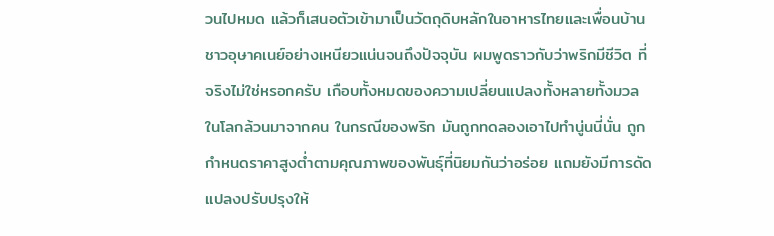วนไปหมด แล้วก็เสนอตัวเข้ามาเป็นวัตถุดิบหลักในอาหารไทยและเพื่อนบ้านชาวอุษาคเนย์อย่างเหนียวแน่นจนถึงปัจจุบัน ผมพูดราวกับว่าพริกมีชีวิต ที่จริงไม่ใช่หรอกครับ เกือบทั้งหมดของความเปลี่ยนแปลงทั้งหลายทั้งมวลในโลกล้วนมาจากคน ในกรณีของพริก มันถูกทดลองเอาไปทำนู่นนี่นั่น ถูกกำหนดราคาสูงต่ำตามคุณภาพของพันธุ์ที่นิยมกันว่าอร่อย แถมยังมีการดัดแปลงปรับปรุงให้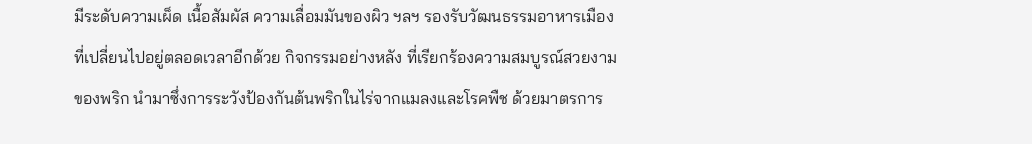มีระดับความเผ็ด เนื้อสัมผัส ความเลื่อมมันของผิว ฯลฯ รองรับวัฒนธรรมอาหารเมืองที่เปลี่ยนไปอยู่ตลอดเวลาอีกด้วย กิจกรรมอย่างหลัง ที่เรียกร้องความสมบูรณ์สวยงามของพริก นำมาซึ่งการระวังป้องกันต้นพริกในไร่จากแมลงและโรคพืช ด้วยมาตรการ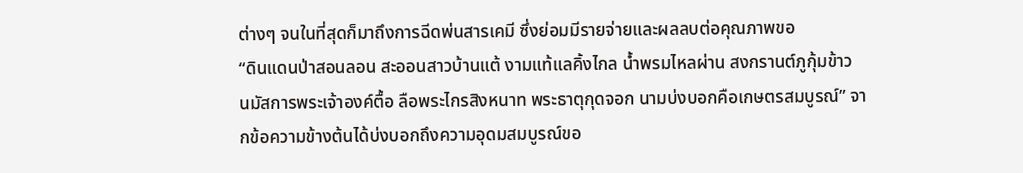ต่างๆ จนในที่สุดก็มาถึงการฉีดพ่นสารเคมี ซึ่งย่อมมีรายจ่ายและผลลบต่อคุณภาพขอ
“ดินแดนป่าสอนลอน สะออนสาวบ้านแต้ งามแท้แลคิ้งไกล น้ำพรมไหลผ่าน สงกรานต์ภูกุ้มข้าว นมัสการพระเจ้าองค์ตื้อ ลือพระไกรสิงหนาท พระธาตุกุดจอก นามบ่งบอกคือเกษตรสมบูรณ์” จากข้อความข้างต้นได้บ่งบอกถึงความอุดมสมบูรณ์ขอ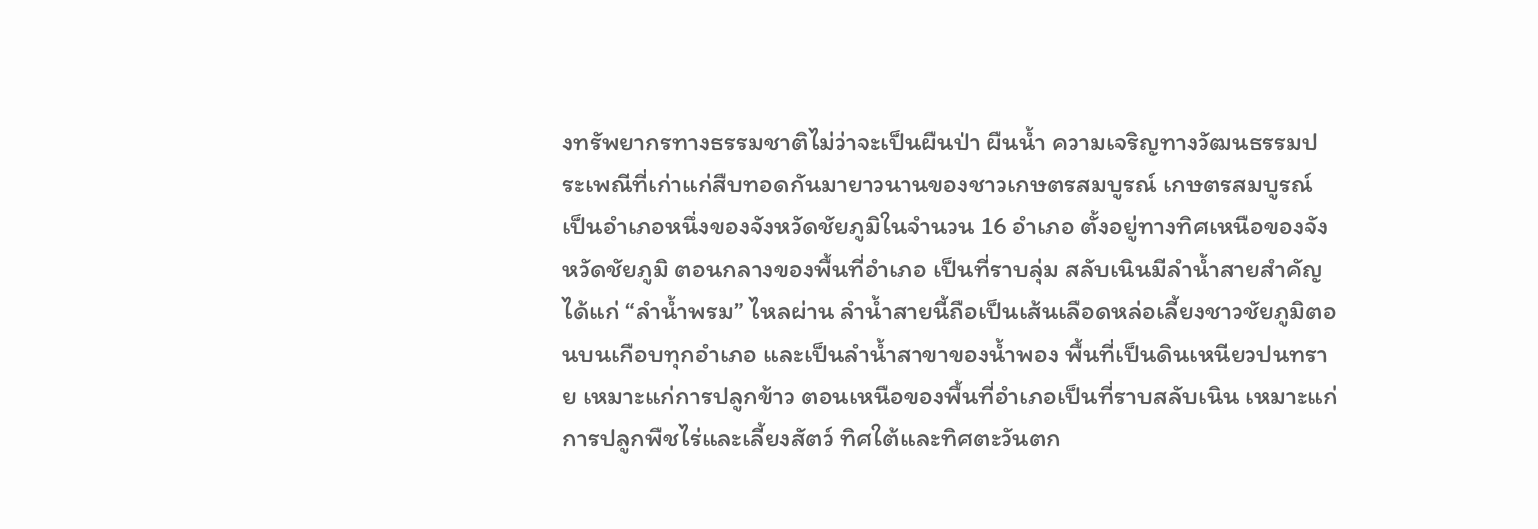งทรัพยากรทางธรรมชาติไม่ว่าจะเป็นผืนป่า ผืนน้ำ ความเจริญทางวัฒนธรรมประเพณีที่เก่าแก่สืบทอดกันมายาวนานของชาวเกษตรสมบูรณ์ เกษตรสมบูรณ์ เป็นอำเภอหนึ่งของจังหวัดชัยภูมิในจำนวน 16 อำเภอ ตั้งอยู่ทางทิศเหนือของจังหวัดชัยภูมิ ตอนกลางของพื้นที่อำเภอ เป็นที่ราบลุ่ม สลับเนินมีลำน้ำสายสำคัญได้แก่ “ลำน้ำพรม” ไหลผ่าน ลำน้ำสายนี้ถือเป็นเส้นเลือดหล่อเลี้ยงชาวชัยภูมิตอนบนเกือบทุกอำเภอ และเป็นลำน้ำสาขาของน้ำพอง พื้นที่เป็นดินเหนียวปนทราย เหมาะแก่การปลูกข้าว ตอนเหนือของพื้นที่อำเภอเป็นที่ราบสลับเนิน เหมาะแก่การปลูกพืชไร่และเลี้ยงสัตว์ ทิศใต้และทิศตะวันตก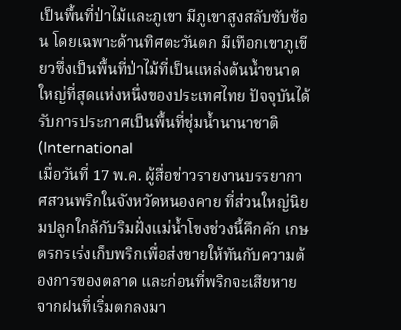เป็นพื้นที่ป่าไม้และภูเขา มีภูเขาสูงสลับซับซ้อน โดยเฉพาะด้านทิศตะวันตก มีเทือกเขาภูเขียวซึ่งเป็นพื้นที่ป่าไม้ที่เป็นแหล่งต้นน้ำขนาดใหญ่ที่สุดแห่งหนึ่งของประเทศไทย ปัจจุบันได้รับการประกาศเป็นพื้นที่ชุ่มน้ำนานาชาติ (International
เมื่อวันที่ 17 พ.ค. ผู้สื่อข่าวรายงานบรรยากาศสวนพริกในจังหวัดหนองคาย ที่ส่วนใหญ่นิยมปลูกใกล้กับริมฝั่งแม่น้ำโขงช่วงนี้คึกคัก เกษตรกรเร่งเก็บพริกเพื่อส่งขายให้ทันกับความต้องการของตลาด และก่อนที่พริกจะเสียหายจากฝนที่เริ่มตกลงมา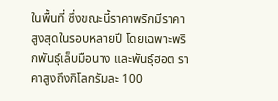ในพื้นที่ ซึ่งขณะนี้ราคาพริกมีราคาสูงสุดในรอบหลายปี โดยเฉพาะพริกพันธุ์เล็บมือนาง และพันธุ์ฮอต ราคาสูงถึงกิโลกรัมละ 100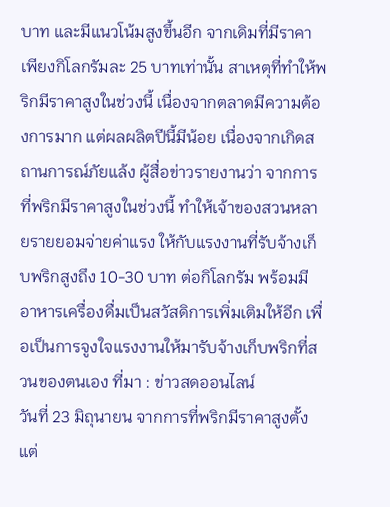บาท และมีแนวโน้มสูงขึ้นอีก จากเดิมที่มีราคาเพียงกิโลกรัมละ 25 บาทเท่านั้น สาเหตุที่ทำให้พริกมีราคาสูงในช่วงนี้ เนื่องจากตลาดมีความต้องการมาก แต่ผลผลิตปีนี้มีน้อย เนื่องจากเกิดสถานการณ์ภัยแล้ง ผู้สื่อข่าวรายงานว่า จากการที่พริกมีราคาสูงในช่วงนี้ ทำให้เจ้าของสวนหลายรายยอมจ่ายค่าแรง ให้กับแรงงานที่รับจ้างเก็บพริกสูงถึง 10-30 บาท ต่อกิโลกรัม พร้อมมีอาหารเครื่องดื่มเป็นสวัสดิการเพิ่มเติมให้อีก เพื่อเป็นการจูงใจแรงงานให้มารับจ้างเก็บพริกที่สวนของตนเอง ที่มา : ข่าวสดออนไลน์
วันที่ 23 มิถุนายน จากการที่พริกมีราคาสูงตั้งแต่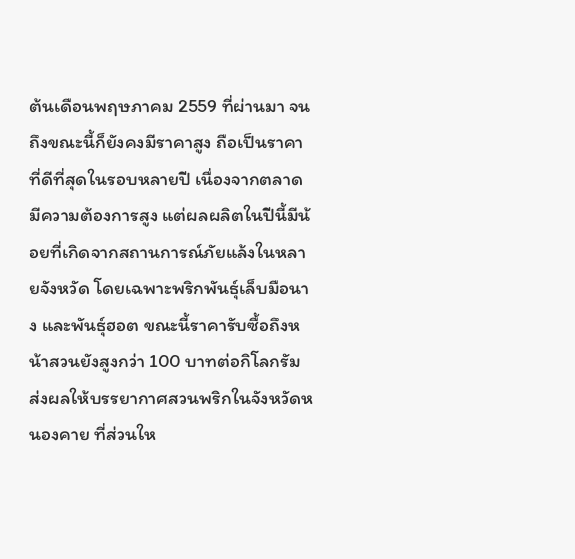ต้นเดือนพฤษภาคม 2559 ที่ผ่านมา จนถึงขณะนี้ก็ยังคงมีราคาสูง ถือเป็นราคาที่ดีที่สุดในรอบหลายปี เนื่องจากตลาดมีความต้องการสูง แต่ผลผลิตในปีนี้มีน้อยที่เกิดจากสถานการณ์ภัยแล้งในหลายจังหวัด โดยเฉพาะพริกพันธุ์เล็บมือนาง และพันธุ์ฮอต ขณะนี้ราคารับซื้อถึงหน้าสวนยังสูงกว่า 100 บาทต่อกิโลกรัม ส่งผลให้บรรยากาศสวนพริกในจังหวัดหนองคาย ที่ส่วนให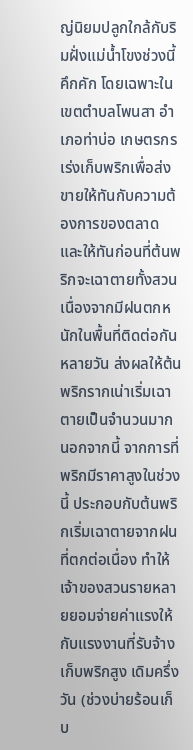ญ่นิยมปลูกใกล้กับริมฝั่งแม่น้ำโขงช่วงนี้คึกคัก โดยเฉพาะในเขตตำบลโพนสา อำเภอท่าบ่อ เกษตรกรเร่งเก็บพริกเพื่อส่งขายให้ทันกับความต้องการของตลาด และให้ทันก่อนที่ต้นพริกจะเฉาตายทั้งสวน เนื่องจากมีฝนตกหนักในพื้นที่ติดต่อกันหลายวัน ส่งผลให้ต้นพริกรากเน่าเริ่มเฉาตายเป็นจำนวนมาก นอกจากนี้ จากการที่พริกมีราคาสูงในช่วงนี้ ประกอบกับต้นพริกเริ่มเฉาตายจากฝนที่ตกต่อเนื่อง ทำให้เจ้าของสวนรายหลายยอมจ่ายค่าแรงให้กับแรงงานที่รับจ้างเก็บพริกสูง เดิมครึ่งวัน (ช่วงบ่ายร้อนเก็บ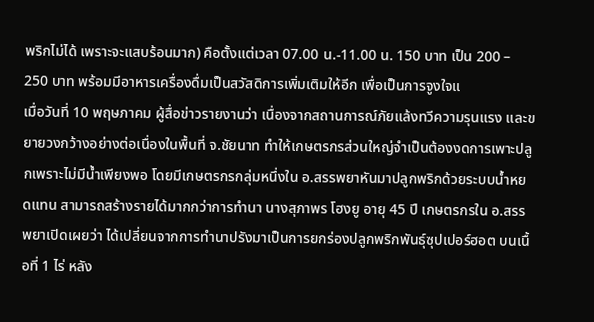พริกไม่ได้ เพราะจะแสบร้อนมาก) คือตั้งแต่เวลา 07.00 น.-11.00 น. 150 บาท เป็น 200 – 250 บาท พร้อมมีอาหารเครื่องดื่มเป็นสวัสดิการเพิ่มเติมให้อีก เพื่อเป็นการจูงใจแ
เมื่อวันที่ 10 พฤษภาคม ผู้สื่อข่าวรายงานว่า เนื่องจากสถานการณ์ภัยแล้งทวีความรุนแรง และขยายวงกว้างอย่างต่อเนื่องในพื้นที่ จ.ชัยนาท ทำให้เกษตรกรส่วนใหญ่จำเป็นต้องงดการเพาะปลูกเพราะไม่มีน้ำเพียงพอ โดยมีเกษตรกรกลุ่มหนึ่งใน อ.สรรพยาหันมาปลูกพริกด้วยระบบน้ำหยดเเทน สามารถสร้างรายได้มากกว่าการทำนา นางสุภาพร โฮงยู อายุ 45 ปี เกษตรกรใน อ.สรรพยาเปิดเผยว่า ได้เปลี่ยนจากการทำนาปรังมาเป็นการยกร่องปลูกพริกพันธุ์ซุปเปอร์ฮอต บนเนื้อที่ 1 ไร่ หลัง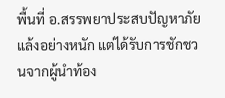พื้นที่ อ.สรรพยาประสบปัญหาภัยแล้งอย่างหนัก แต่ได้รับการชักชวนจากผู้นำท้อง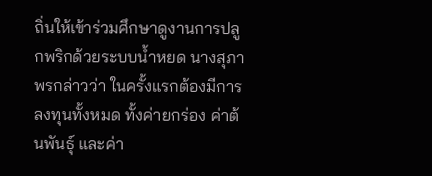ถิ่นให้เข้าร่วมศึกษาดูงานการปลูกพริกด้วยระบบน้ำหยด นางสุภาพรกล่าวว่า ในครั้งแรกต้องมีการลงทุนทั้งหมด ทั้งค่ายกร่อง ค่าต้นพันธุ์ และค่า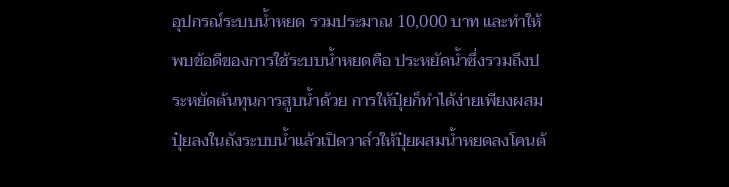อุปกรณ์ระบบน้ำหยด รวมประมาณ 10,000 บาท และทำให้พบข้อดีของการใช้ระบบน้ำหยดคือ ประหยัดน้ำซึ่งรวมถึงประหยัดต้นทุนการสูบน้ำด้วย การให้ปุ๋ยก็ทำได้ง่ายเพียงผสมปุ๋ยลงในถังระบบน้ำแล้วเปิดวาล์วให้ปุ๋ยผสมน้ำหยดลงโคนต้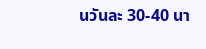นวันละ 30-40 นา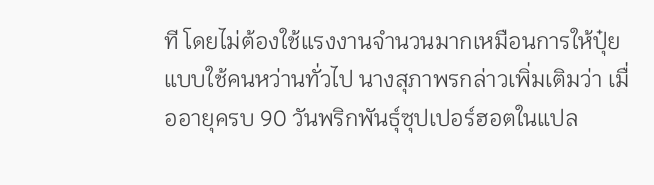ที โดยไม่ต้องใช้แรงงานจำนวนมากเหมือนการให้ปุ๋ยแบบใช้คนหว่านทั่วไป นางสุภาพรกล่าวเพิ่มเติมว่า เมื่ออายุครบ 90 วันพริกพันธุ์ซุปเปอร์ฮอตในแปล